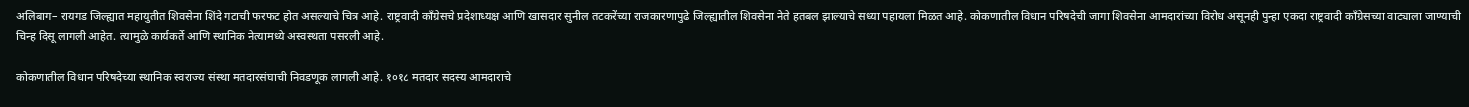अलिबाग– रायगड जिल्ह्यात महायुतीत शिवसेना शिंदे गटाची फरफट होत असल्याचे चित्र आहे. राष्ट्रवादी काँग्रेसचे प्रदेशाध्यक्ष आणि खासदार सुनील तटकरेंच्या राजकारणापुढे जिल्ह्यातील शिवसेना नेते हतबल झाल्याचे सध्या पहायला मिळत आहे. कोकणातील विधान परिषदेची जागा शिवसेना आमदारांच्या विरोध असूनही पुन्हा एकदा राष्ट्रवादी काँग्रेसच्या वाट्याला जाण्याची चिन्ह दिसू लागली आहेत. त्यामुळे कार्यकर्ते आणि स्थानिक नेत्यामध्ये अस्वस्थता पसरली आहे.

कोकणातील विधान परिषदेच्या स्थानिक स्वराज्य संस्था मतदारसंघाची निवडणूक लागली आहे. १०१८ मतदार सदस्य आमदाराचे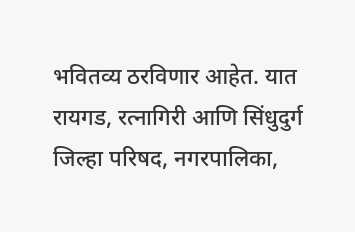भवितव्य ठरविणार आहेत. यात रायगड, रत्नागिरी आणि सिंधुदुर्ग जिल्हा परिषद, नगरपालिका,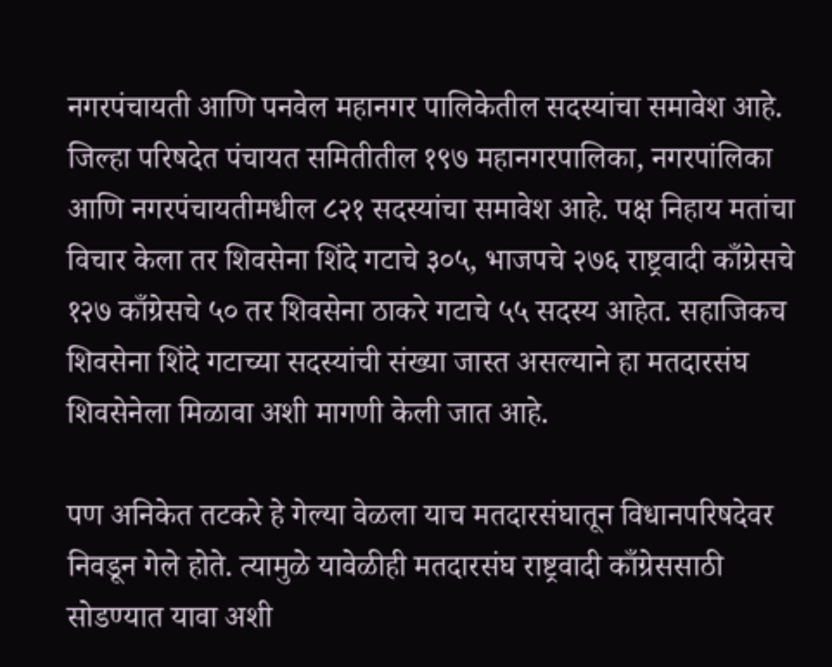नगरपंचायती आणि पनवेल महानगर पालिकेतील सदस्यांचा समावेश आहे. जिल्हा परिषदेत पंचायत समितीतील १९७ महानगरपालिका, नगरपांलिका आणि नगरपंचायतीमधील ८२१ सदस्यांचा समावेश आहे. पक्ष निहाय मतांचा विचार केला तर शिवसेना शिंदे गटाचे ३०५, भाजपचे २७६ राष्ट्रवादी काँग्रेसचे १२७ काँग्रेसचे ५० तर शिवसेना ठाकरे गटाचे ५५ सदस्य आहेत. सहाजिकच शिवसेना शिंदे गटाच्या सदस्यांची संख्या जास्त असल्याने हा मतदारसंघ शिवसेनेला मिळावा अशी मागणी केली जात आहे.

पण अनिकेत तटकरे हे गेल्या वेळला याच मतदारसंघातून विधानपरिषदेवर निवडून गेले होते. त्यामुळे यावेळीही मतदारसंघ राष्ट्रवादी काँग्रेससाठी सोडण्यात यावा अशी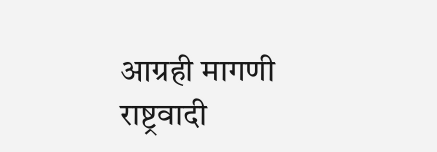आग्रही मागणी राष्ट्रवादी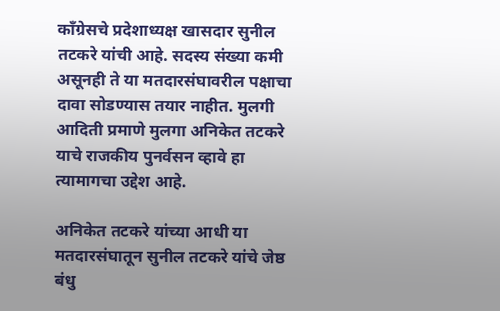काँग्रेसचे प्रदेशाध्यक्ष खासदार सुनील तटकरे यांची आहे. सदस्य संख्या कमी असूनही ते या मतदारसंघावरील पक्षाचा दावा सोडण्यास तयार नाहीत. मुलगी आदिती प्रमाणे मुलगा अनिकेत तटकरे याचे राजकीय पुनर्वसन व्हावे हा त्यामागचा उद्देश आहे.

अनिकेत तटकरे यांच्या आधी या मतदारसंघातून सुनील तटकरे यांचे जेष्ठ बंधु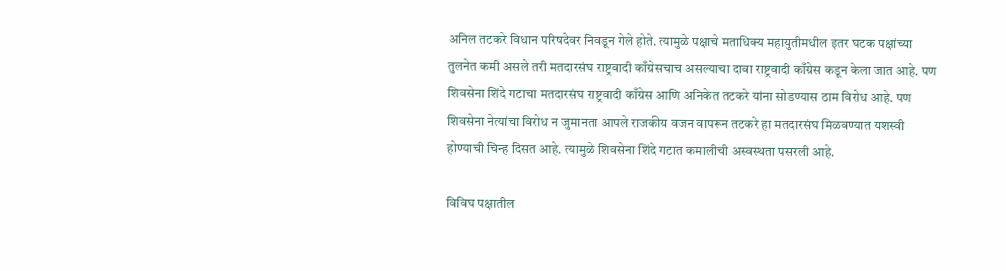अनिल तटकरे विधान परिषदेवर निवडून गेले होते. त्यामुळे पक्षाचे मताधिक्य महायुतीमधील इतर घटक पक्षांच्या तुलनेत कमी असले तरी मतदारसंघ राष्ट्रवादी काँग्रेसचाच असल्याचा दावा राष्ट्रवादी काँग्रेस कडून केला जात आहे. पण शिवसेना शिंदे गटाचा मतदारसंघ राष्ट्रवादी काँग्रेस आणि अनिकेत तटकरे यांना सोडण्यास ठाम विरोध आहे. पण शिवसेना नेत्यांचा विरोध न जुमानता आपले राजकीय वजन वापरून तटकरे हा मतदारसंघ मिळवण्यात यशस्वी होण्याची चिन्ह दिसत आहे. त्यामुळे शिवसेना शिंदे गटात कमालीची अस्वस्थता पसरली आहे.

विविघ पक्षातील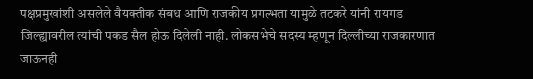पक्षप्रमुखांशी असलेले वैयक्तीक संबध आणि राजकीय प्रगल्भता यामुळे तटकरे यांनी रायगड जिल्ह्यावरील त्यांची पकड सैल होऊ दिलेली नाही. लोकसभेचे सदस्य म्हणून दिल्लीच्या राजकारणात जाऊनही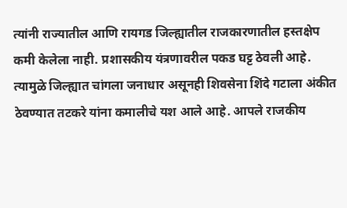त्यांनी राज्यातील आणि रायगड जिल्ह्यातील राजकारणातील हस्तक्षेप कमी केलेला नाही. प्रशासकीय यंत्रणावरील पकड घट्ट ठेवली आहे. त्यामुळे जिल्ह्यात चांगला जनाधार असूनही शिवसेना शिंदे गटाला अंकीत ठेवण्यात तटकरे यांना कमालीचे यश आले आहे. आपले राजकीय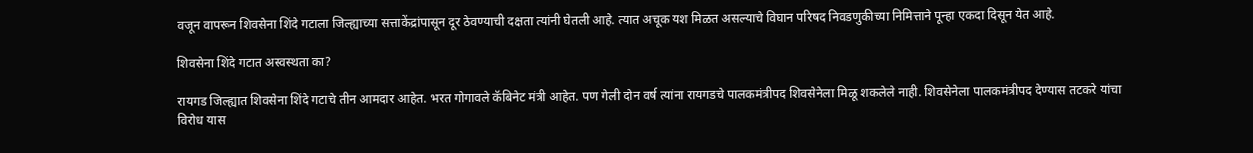वजून वापरून शिवसेना शिंदे गटाला जिल्ह्याच्या सत्ताकेंद्रांपासून दूर ठेवण्याची दक्षता त्यांनी घेतली आहे. त्यात अचूक यश मिळत असल्याचे विघान परिषद निवडणुकीच्या निमित्ताने पून्हा एकदा दिसून येत आहे.

शिवसेना शिंदे गटात अस्वस्थता का?

रायगड जिल्ह्यात शिवसेना शिंदे गटाचे तीन आमदार आहेत. भरत गोगावले कॅबिनेट मंत्री आहेत. पण गेली दोन वर्ष त्यांना रायगडचे पालकमंत्रीपद शिवसेनेला मिळू शकलेले नाही. शिवसेनेला पालकमंत्रीपद देण्यास तटकरे यांचा विरोध यास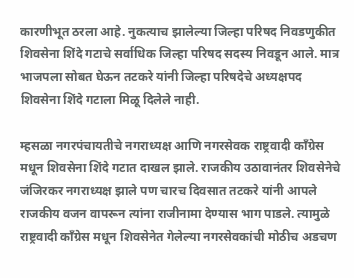कारणीभूत ठरला आहे. नुकत्याच झालेल्या जिल्हा परिषद निवडणुकीत शिवसेना शिंदे गटाचे सर्वाधिक जिल्हा परिषद सदस्य निवडून आले. मात्र भाजपला सोबत घेऊन तटकरे यांनी जिल्हा परिषदेचे अध्यक्षपद शिवसेना शिंदे गटाला मिळू दिलेले नाही.

म्हसळा नगरपंचायतीचे नगराध्यक्ष आणि नगरसेवक राष्ट्रवादी काँग्रेस मधून शिवसेना शिंदे गटात दाखल झाले. राजकीय उठावानंतर शिवसेनेचे जंजिरकर नगराध्यक्ष झाले पण चारच दिवसात तटकरे यांनी आपले राजकीय वजन वापरून त्यांना राजीनामा देण्यास भाग पाडले. त्यामुळे राष्ट्रवादी काँग्रेस मधून शिवसेनेत गेलेल्या नगरसेवकांची मोठीच अडचण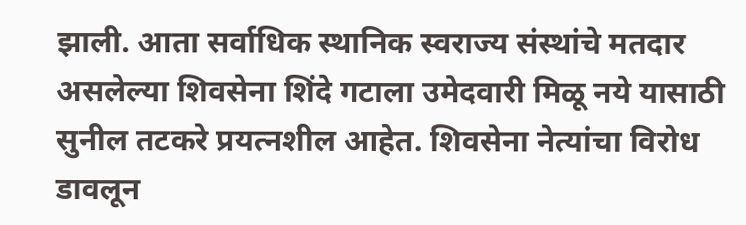झाली. आता सर्वाधिक स्थानिक स्वराज्य संस्थांचे मतदार असलेल्या शिवसेना शिंदे गटाला उमेदवारी मिळू नये यासाठी सुनील तटकरे प्रयत्नशील आहेत. शिवसेना नेत्यांचा विरोध डावलून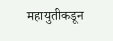महायुतीकडून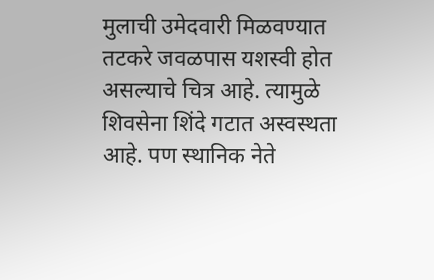मुलाची उमेदवारी मिळवण्यात तटकरे जवळपास यशस्वी होत असल्याचे चित्र आहे. त्यामुळे शिवसेना शिंदे गटात अस्वस्थता आहे. पण स्थानिक नेते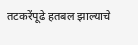तटकरेंपूढे हतबल झाल्याचे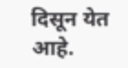दिसून येत आहे.